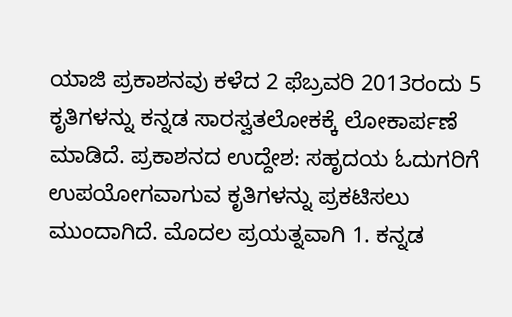ಯಾಜಿ ಪ್ರಕಾಶನವು ಕಳೆದ 2 ಫೆಬ್ರವರಿ 2013ರಂದು 5 ಕೃತಿಗಳನ್ನು ಕನ್ನಡ ಸಾರಸ್ವತಲೋಕಕ್ಕೆ ಲೋಕಾರ್ಪಣೆ ಮಾಡಿದೆ. ಪ್ರಕಾಶನದ ಉದ್ದೇಶ: ಸಹೃದಯ ಓದುಗರಿಗೆ ಉಪಯೋಗವಾಗುವ ಕೃತಿಗಳನ್ನು ಪ್ರಕಟಿಸಲು ಮುಂದಾಗಿದೆ. ಮೊದಲ ಪ್ರಯತ್ನವಾಗಿ 1. ಕನ್ನಡ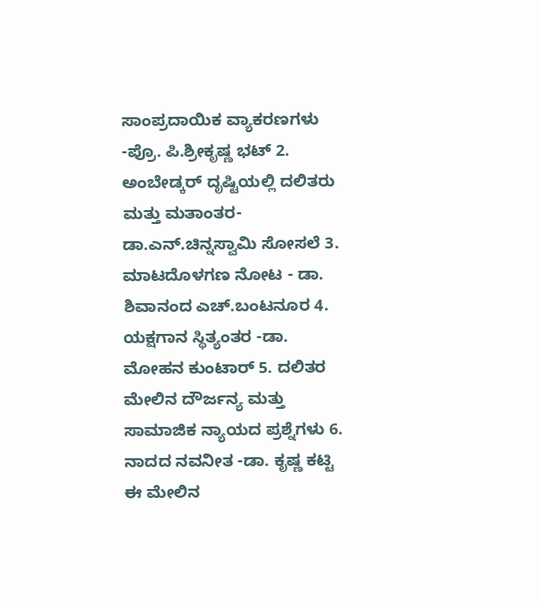ಸಾಂಪ್ರದಾಯಿಕ ವ್ಯಾಕರಣಗಳು -ಪ್ರೊ. ಪಿ.ಶ್ರೀಕೃಷ್ಣ ಭಟ್ 2. ಅಂಬೇಡ್ಕರ್ ದೃಷ್ಟಿಯಲ್ಲಿ ದಲಿತರು ಮತ್ತು ಮತಾಂತರ- ಡಾ.ಎನ್.ಚಿನ್ನಸ್ವಾಮಿ ಸೋಸಲೆ 3. ಮಾಟದೊಳಗಣ ನೋಟ - ಡಾ. ಶಿವಾನಂದ ಎಚ್.ಬಂಟನೂರ 4. ಯಕ್ಷಗಾನ ಸ್ಥಿತ್ಯಂತರ -ಡಾ. ಮೋಹನ ಕುಂಟಾರ್ 5. ದಲಿತರ ಮೇಲಿನ ದೌರ್ಜನ್ಯ ಮತ್ತು ಸಾಮಾಜಿಕ ನ್ಯಾಯದ ಪ್ರಶ್ನೆಗಳು 6. ನಾದದ ನವನೀತ -ಡಾ. ಕೃಷ್ಣ ಕಟ್ಟಿ ಈ ಮೇಲಿನ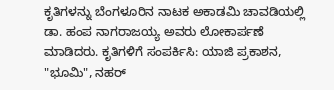ಕೃತಿಗಳನ್ನು ಬೆಂಗಳೂರಿನ ನಾಟಕ ಅಕಾಡಮಿ ಚಾವಡಿಯಲ್ಲಿ ಡಾ. ಹಂಪ ನಾಗರಾಜಯ್ಯ ಅವರು ಲೋಕಾರ್ಪಣೆ ಮಾಡಿದರು. ಕೃತಿಗಳಿಗೆ ಸಂಪರ್ಕಿಸಿ: ಯಾಜಿ ಪ್ರಕಾಶನ, "ಭೂಮಿ", ನಹರ್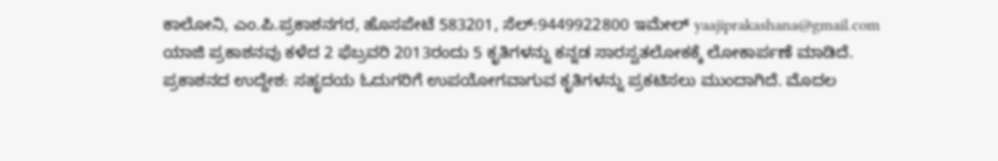ಕಾಲೋನಿ, ಎಂ.ಪಿ.ಪ್ರಕಾಶನಗರ, ಹೊಸಪೇಟೆ 583201, ಸೆಲ್:9449922800 ಇಮೇಲ್ yaajiprakashana@gmail.com
ಯಾಜಿ ಪ್ರಕಾಶನವು ಕಳೆದ 2 ಫೆಬ್ರವರಿ 2013ರಂದು 5 ಕೃತಿಗಳನ್ನು ಕನ್ನಡ ಸಾರಸ್ವತಲೋಕಕ್ಕೆ ಲೋಕಾರ್ಪಣೆ ಮಾಡಿದೆ. ಪ್ರಕಾಶನದ ಉದ್ದೇಶ: ಸಹೃದಯ ಓದುಗರಿಗೆ ಉಪಯೋಗವಾಗುವ ಕೃತಿಗಳನ್ನು ಪ್ರಕಟಿಸಲು ಮುಂದಾಗಿದೆ. ಮೊದಲ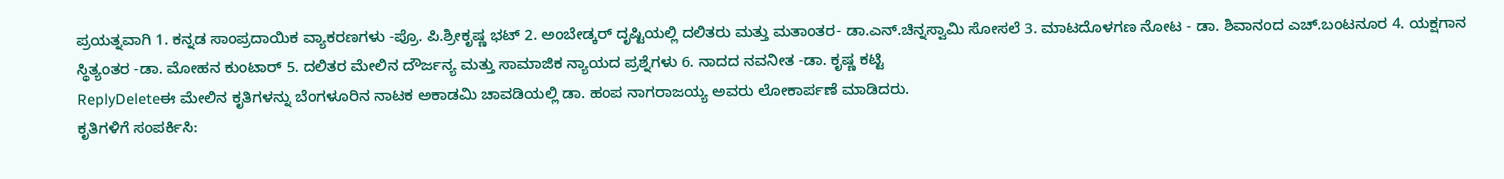ಪ್ರಯತ್ನವಾಗಿ 1. ಕನ್ನಡ ಸಾಂಪ್ರದಾಯಿಕ ವ್ಯಾಕರಣಗಳು -ಪ್ರೊ. ಪಿ.ಶ್ರೀಕೃಷ್ಣ ಭಟ್ 2. ಅಂಬೇಡ್ಕರ್ ದೃಷ್ಟಿಯಲ್ಲಿ ದಲಿತರು ಮತ್ತು ಮತಾಂತರ- ಡಾ.ಎನ್.ಚಿನ್ನಸ್ವಾಮಿ ಸೋಸಲೆ 3. ಮಾಟದೊಳಗಣ ನೋಟ - ಡಾ. ಶಿವಾನಂದ ಎಚ್.ಬಂಟನೂರ 4. ಯಕ್ಷಗಾನ ಸ್ಥಿತ್ಯಂತರ -ಡಾ. ಮೋಹನ ಕುಂಟಾರ್ 5. ದಲಿತರ ಮೇಲಿನ ದೌರ್ಜನ್ಯ ಮತ್ತು ಸಾಮಾಜಿಕ ನ್ಯಾಯದ ಪ್ರಶ್ನೆಗಳು 6. ನಾದದ ನವನೀತ -ಡಾ. ಕೃಷ್ಣ ಕಟ್ಟಿ
ReplyDeleteಈ ಮೇಲಿನ ಕೃತಿಗಳನ್ನು ಬೆಂಗಳೂರಿನ ನಾಟಕ ಅಕಾಡಮಿ ಚಾವಡಿಯಲ್ಲಿ ಡಾ. ಹಂಪ ನಾಗರಾಜಯ್ಯ ಅವರು ಲೋಕಾರ್ಪಣೆ ಮಾಡಿದರು.
ಕೃತಿಗಳಿಗೆ ಸಂಪರ್ಕಿಸಿ: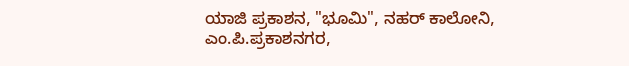ಯಾಜಿ ಪ್ರಕಾಶನ, "ಭೂಮಿ", ನಹರ್ ಕಾಲೋನಿ, ಎಂ.ಪಿ.ಪ್ರಕಾಶನಗರ,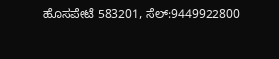ಹೊಸಪೇಟೆ 583201, ಸೆಲ್:9449922800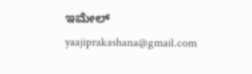ಇಮೇಲ್ yaajiprakashana@gmail.com